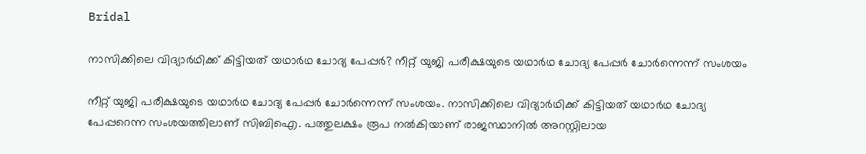Bridal

നാസിക്കിലെ വിദ്യാര്‍ഥിക്ക് കിട്ടിയത് യഥാര്‍ഥ ചോദ്യ പേപ്പര്‍? നീറ്റ് യുജി പരീക്ഷയുടെ യഥാര്‍ഥ ചോദ്യ പേപ്പര്‍ ചോര്‍ന്നെന്ന് സംശയം

നീറ്റ് യുജി പരീക്ഷയുടെ യഥാര്‍ഥ ചോദ്യ പേപ്പര്‍ ചോര്‍ന്നെന്ന് സംശയം. നാസിക്കിലെ വിദ്യാര്‍ഥിക്ക് കിട്ടിയത് യഥാര്‍ഥ ചോദ്യ പേപ്പറെന്ന സംശയത്തിലാണ് സിബിഐ. പത്തുലക്ഷം രൂപ നല്‍കിയാണ് രാജസ്ഥാനില്‍ അറസ്റ്റിലായ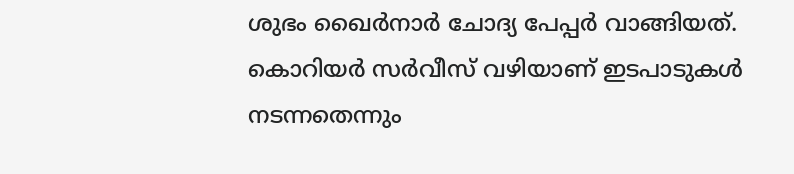ശുഭം ഖൈര്‍നാര്‍ ചോദ്യ പേപ്പര്‍ വാങ്ങിയത്. കൊറിയര്‍ സര്‍വീസ് വഴിയാണ് ഇടപാടുകള്‍ നടന്നതെന്നും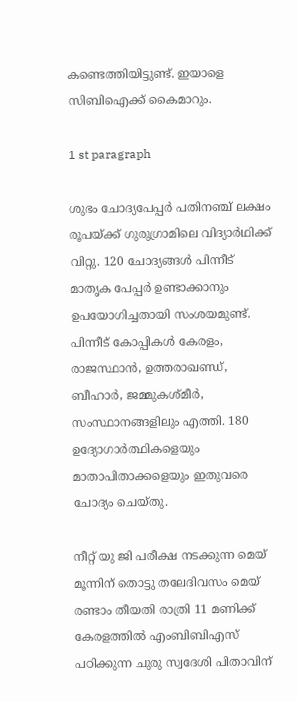കണ്ടെത്തിയിട്ടുണ്ട്. ഇയാളെ സിബിഐക്ക് കൈമാറും.

1 st paragraph

ശുഭം ചോദ്യപേപ്പര്‍ പതിനഞ്ച് ലക്ഷം രൂപയ്ക്ക് ഗുരുഗ്രാമിലെ വിദ്യാര്‍ഥിക്ക് വിറ്റു. 120 ചോദ്യങ്ങള്‍ പിന്നീട് മാതൃക പേപ്പര്‍ ഉണ്ടാക്കാനും ഉപയോഗിച്ചതായി സംശയമുണ്ട്. പിന്നീട് കോപ്പികള്‍ കേരളം, രാജസ്ഥാന്‍, ഉത്തരാഖണ്ഡ്, ബീഹാര്‍, ജമ്മുകശ്മീര്‍, സംസ്ഥാനങ്ങളിലും എത്തി. 180 ഉദ്യോഗാര്‍ത്ഥികളെയും മാതാപിതാക്കളെയും ഇതുവരെ ചോദ്യം ചെയ്തു.

നീറ്റ് യു ജി പരീക്ഷ നടക്കുന്ന മെയ് മൂന്നിന് തൊട്ടു തലേദിവസം മെയ് രണ്ടാം തീയതി രാത്രി 11 മണിക്ക് കേരളത്തില്‍ എംബിബിഎസ് പഠിക്കുന്ന ചുരു സ്വദേശി പിതാവിന്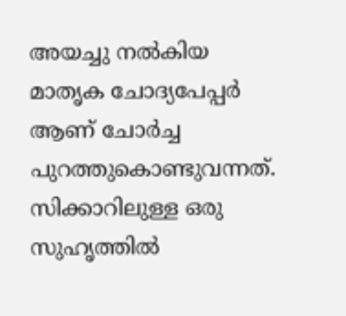അയച്ചു നല്‍കിയ മാതൃക ചോദ്യപേപ്പര്‍ ആണ് ചോര്‍ച്ച പുറത്തുകൊണ്ടുവന്നത്. സിക്കാറിലുള്ള ഒരു സുഹൃത്തില്‍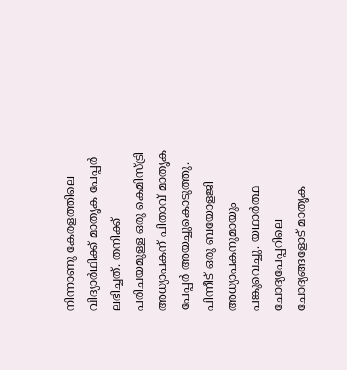നിന്നാണു കേരളത്തിലെ വിദ്യാര്‍ഥിക്ക് മാതൃക പേപ്പര്‍ ലഭിച്ചത്. തനിക്ക് പരിചയമുള്ള ഒരു കെമിസ്ട്രി അധ്യാപകന് പിതാവ് മാതൃക പേപ്പര്‍ അയച്ചുകൊടുത്തു. പിന്നീട് ഒരു ബയോളജി അധ്യാപകനുമായും പങ്കുവെച്ചു. യഥാര്‍ത്ഥ ചോദ്യപേപ്പറിലെ ചോദ്യങ്ങളോട് മാതൃക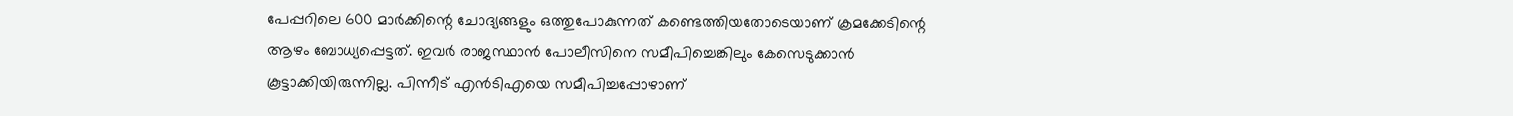പേപ്പറിലെ 600 മാര്‍ക്കിന്റെ ചോദ്യങ്ങളും ഒത്തുപോകുന്നത് കണ്ടെത്തിയതോടെയാണ് ക്രമക്കേടിന്റെ ആഴം ബോധ്യപ്പെട്ടത്. ഇവര്‍ രാജസ്ഥാന്‍ പോലീസിനെ സമീപിച്ചെങ്കിലും കേസെടുക്കാന്‍ കൂട്ടാക്കിയിരുന്നില്ല. പിന്നീട് എന്‍ടിഎയെ സമീപിച്ചപ്പോഴാണ്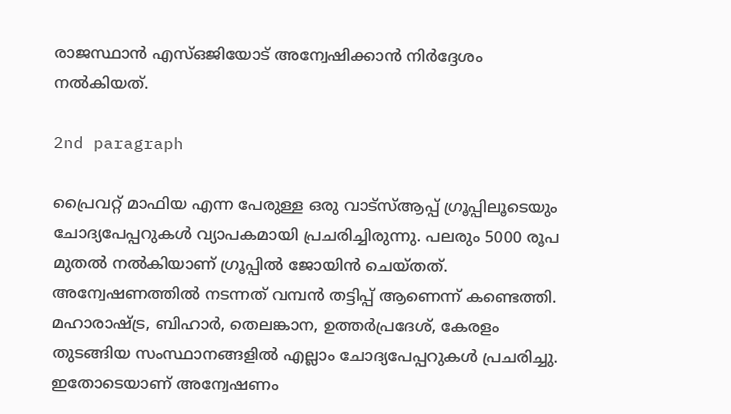രാജസ്ഥാന്‍ എസ്ഒജിയോട് അന്വേഷിക്കാന്‍ നിര്‍ദ്ദേശം നല്‍കിയത്.

2nd paragraph

പ്രൈവറ്റ് മാഫിയ എന്ന പേരുള്ള ഒരു വാട്‌സ്ആപ്പ് ഗ്രൂപ്പിലൂടെയും ചോദ്യപേപ്പറുകള്‍ വ്യാപകമായി പ്രചരിച്ചിരുന്നു. പലരും 5000 രൂപ മുതല്‍ നല്‍കിയാണ് ഗ്രൂപ്പില്‍ ജോയിന്‍ ചെയ്തത്. അന്വേഷണത്തില്‍ നടന്നത് വമ്പന്‍ തട്ടിപ്പ് ആണെന്ന് കണ്ടെത്തി. മഹാരാഷ്ട്ര, ബിഹാര്‍, തെലങ്കാന, ഉത്തര്‍പ്രദേശ്, കേരളം തുടങ്ങിയ സംസ്ഥാനങ്ങളില്‍ എല്ലാം ചോദ്യപേപ്പറുകള്‍ പ്രചരിച്ചു. ഇതോടെയാണ് അന്വേഷണം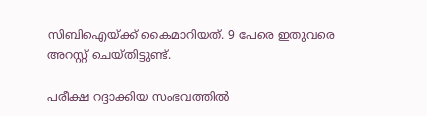സിബിഐയ്ക്ക് കൈമാറിയത്. 9 പേരെ ഇതുവരെ അറസ്റ്റ് ചെയ്തിട്ടുണ്ട്.

പരീക്ഷ റദ്ദാക്കിയ സംഭവത്തില്‍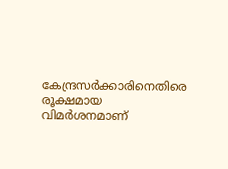കേന്ദ്രസര്‍ക്കാരിനെതിരെ രൂക്ഷമായ വിമര്‍ശനമാണ്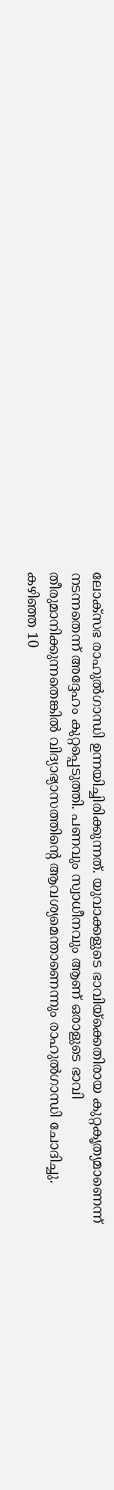ലോക്‌സഭ രാഹുല്‍ഗാന്ധി ഉന്നയിച്ചിരിക്കുന്നത്. യുവാക്കളുടെ ഭാവിയ്‌ക്കെതിരായ കുറ്റകൃത്യമാണെന്ന് നടന്നതെന്ന് അദ്ദേഹം കുറ്റപ്പെടുത്തി. പണവും സ്വാധീനവും ആണ് ഒരാളുടെ ഭാവി തീരുമാനിക്കുന്നതെങ്കില്‍ വിദ്യാഭ്യാസത്തിന്റെ ആവശ്യമെന്താണെന്നും രാഹുല്‍ഗാന്ധി ചോദിച്ചു. കഴിഞ്ഞ 10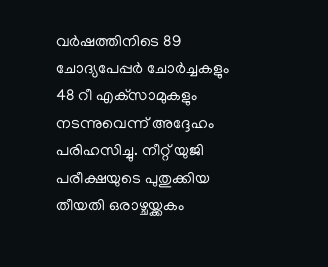വര്‍ഷത്തിനിടെ 89 ചോദ്യപേപ്പര്‍ ചോര്‍ച്ചകളും 48 റീ എക്‌സാമുകളും നടന്നുവെന്ന് അദ്ദേഹം പരിഹസിച്ചു. നീറ്റ് യുജി പരീക്ഷയുടെ പുതുക്കിയ തീയതി ഒരാഴ്ചയ്ക്കകം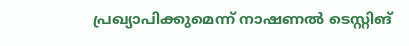പ്രഖ്യാപിക്കുമെന്ന് നാഷണല്‍ ടെസ്റ്റിങ്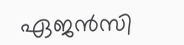ഏജന്‍സി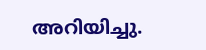അറിയിച്ചു.